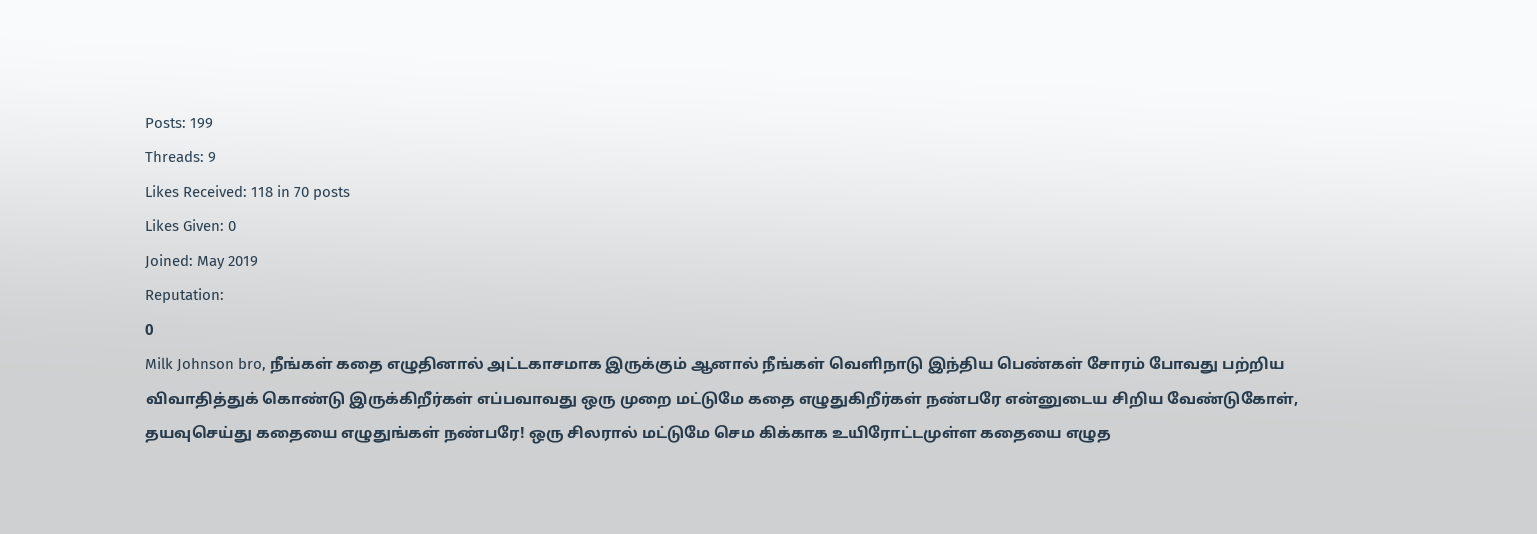Posts: 199
Threads: 9
Likes Received: 118 in 70 posts
Likes Given: 0
Joined: May 2019
Reputation:
0
Milk Johnson bro, நீங்கள் கதை எழுதினால் அட்டகாசமாக இருக்கும் ஆனால் நீங்கள் வெளிநாடு இந்திய பெண்கள் சோரம் போவது பற்றிய விவாதித்துக் கொண்டு இருக்கிறீர்கள் எப்பவாவது ஒரு முறை மட்டுமே கதை எழுதுகிறீர்கள் நண்பரே என்னுடைய சிறிய வேண்டுகோள், தயவுசெய்து கதையை எழுதுங்கள் நண்பரே! ஒரு சிலரால் மட்டுமே செம கிக்காக உயிரோட்டமுள்ள கதையை எழுத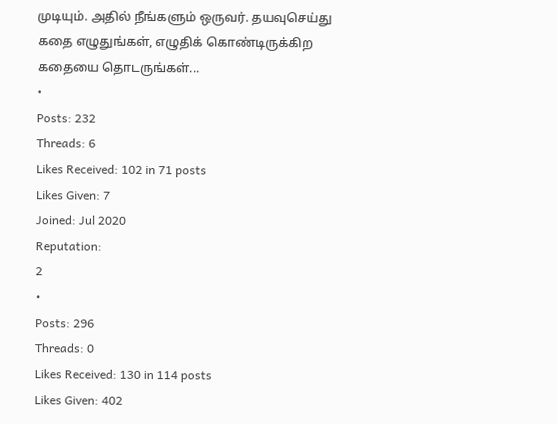முடியும். அதில் நீங்களும் ஒருவர். தயவுசெய்து கதை எழுதுங்கள், எழுதிக் கொண்டிருக்கிற கதையை தொடருங்கள்...
•
Posts: 232
Threads: 6
Likes Received: 102 in 71 posts
Likes Given: 7
Joined: Jul 2020
Reputation:
2
•
Posts: 296
Threads: 0
Likes Received: 130 in 114 posts
Likes Given: 402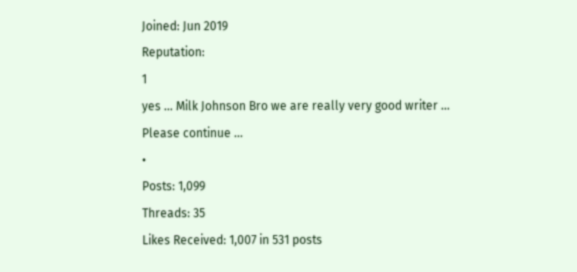Joined: Jun 2019
Reputation:
1
yes … Milk Johnson Bro we are really very good writer … Please continue ...
•
Posts: 1,099
Threads: 35
Likes Received: 1,007 in 531 posts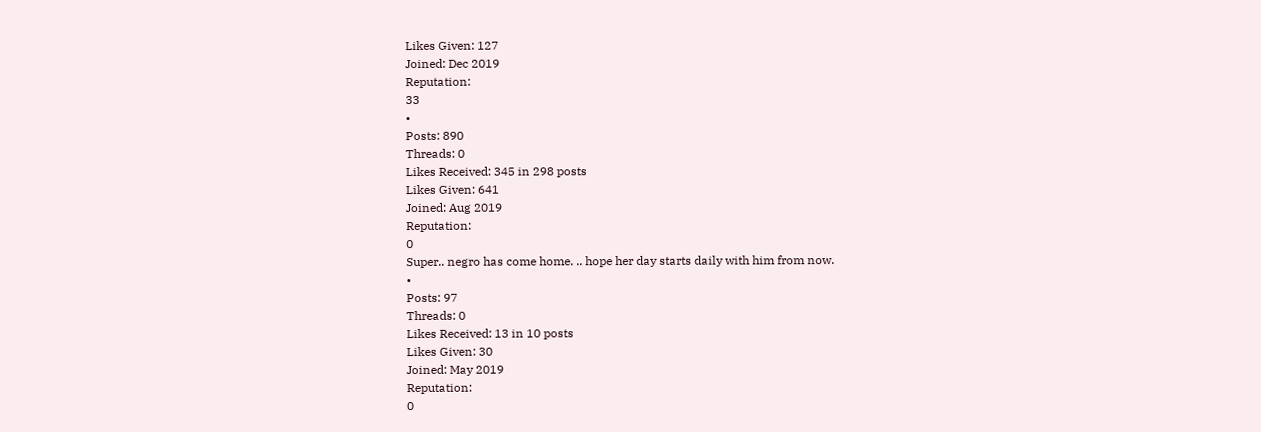Likes Given: 127
Joined: Dec 2019
Reputation:
33
•
Posts: 890
Threads: 0
Likes Received: 345 in 298 posts
Likes Given: 641
Joined: Aug 2019
Reputation:
0
Super.. negro has come home. .. hope her day starts daily with him from now.
•
Posts: 97
Threads: 0
Likes Received: 13 in 10 posts
Likes Given: 30
Joined: May 2019
Reputation:
0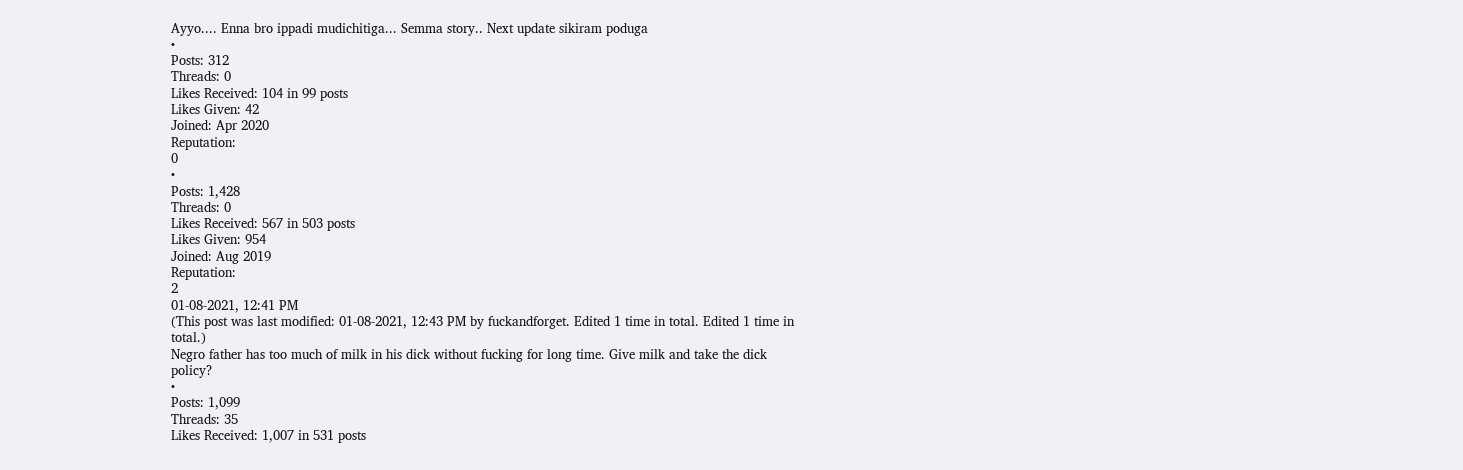Ayyo.... Enna bro ippadi mudichitiga... Semma story.. Next update sikiram poduga
•
Posts: 312
Threads: 0
Likes Received: 104 in 99 posts
Likes Given: 42
Joined: Apr 2020
Reputation:
0
•
Posts: 1,428
Threads: 0
Likes Received: 567 in 503 posts
Likes Given: 954
Joined: Aug 2019
Reputation:
2
01-08-2021, 12:41 PM
(This post was last modified: 01-08-2021, 12:43 PM by fuckandforget. Edited 1 time in total. Edited 1 time in total.)
Negro father has too much of milk in his dick without fucking for long time. Give milk and take the dick policy?
•
Posts: 1,099
Threads: 35
Likes Received: 1,007 in 531 posts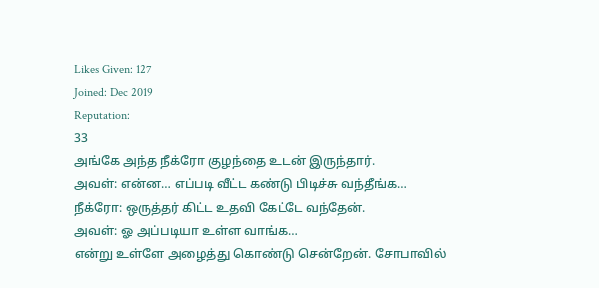Likes Given: 127
Joined: Dec 2019
Reputation:
33
அங்கே அந்த நீக்ரோ குழந்தை உடன் இருந்தார்.
அவள்: என்ன… எப்படி வீட்ட கண்டு பிடிச்சு வந்தீங்க…
நீக்ரோ: ஒருத்தர் கிட்ட உதவி கேட்டே வந்தேன்.
அவள்: ஓ அப்படியா உள்ள வாங்க…
என்று உள்ளே அழைத்து கொண்டு சென்றேன். சோபாவில்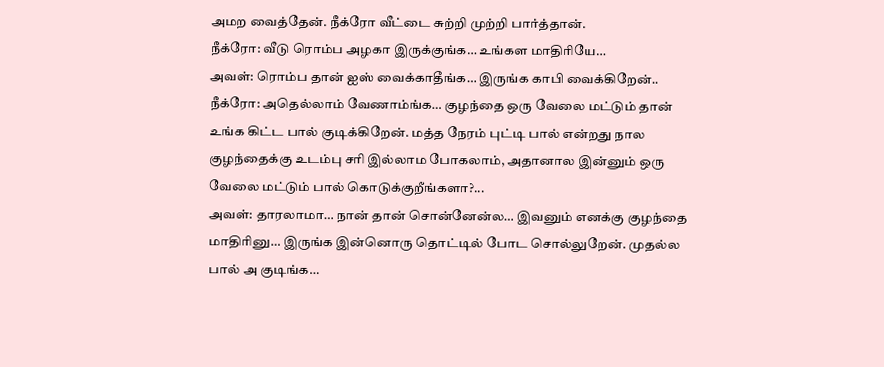அமற வைத்தேன். நீக்ரோ வீட்டை சுற்றி முற்றி பார்த்தான்.
நீக்ரோ: வீடு ரொம்ப அழகா இருக்குங்க… உங்கள மாதிரியே…
அவள்: ரொம்ப தான் ஐஸ் வைக்காதீங்க… இருங்க காபி வைக்கிறேன்..
நீக்ரோ: அதெல்லாம் வேணாம்ங்க… குழந்தை ஒரு வேலை மட்டும் தான் உங்க கிட்ட பால் குடிக்கிறேன். மத்த நேரம் புட்டி பால் என்றது நால குழந்தைக்கு உடம்பு சரி இல்லாம போகலாம், அதானால இன்னும் ஒரு வேலை மட்டும் பால் கொடுக்குறீங்களா?...
அவள்: தாரலாமா… நான் தான் சொன்னேன்ல… இவனும் எனக்கு குழந்தை மாதிரினு… இருங்க இன்னொரு தொட்டில் போட சொல்லுறேன். முதல்ல பால் அ குடிங்க…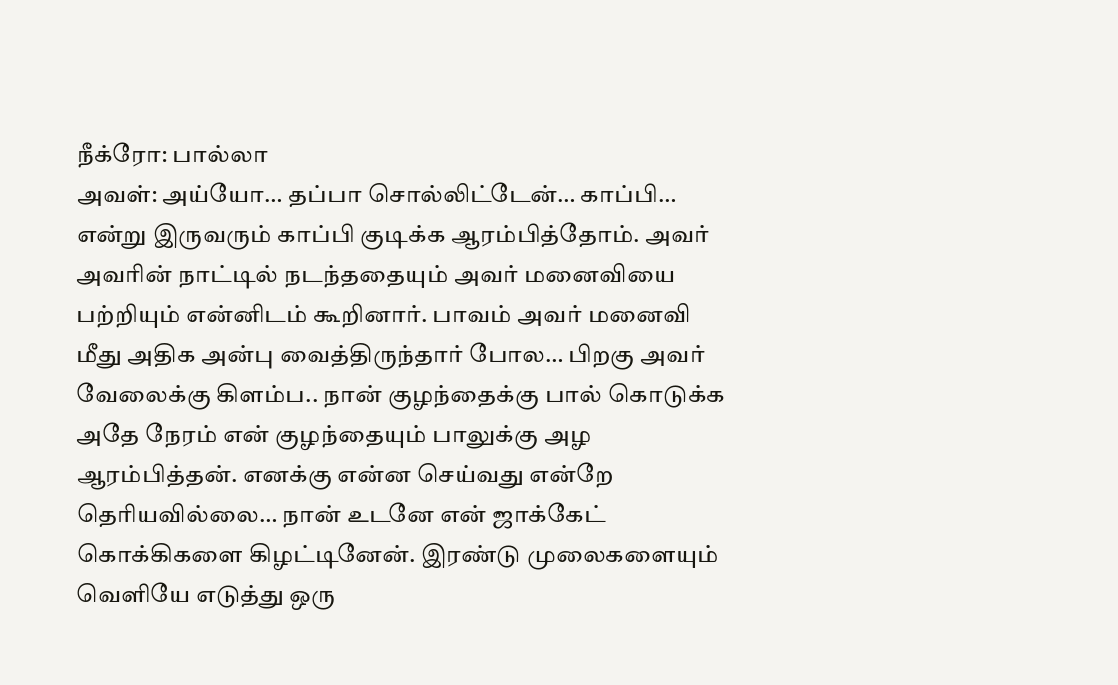நீக்ரோ: பால்லா
அவள்: அய்யோ… தப்பா சொல்லிட்டேன்… காப்பி…
என்று இருவரும் காப்பி குடிக்க ஆரம்பித்தோம். அவர் அவரின் நாட்டில் நடந்ததையும் அவர் மனைவியை பற்றியும் என்னிடம் கூறினார். பாவம் அவர் மனைவி மீது அதிக அன்பு வைத்திருந்தார் போல… பிறகு அவர் வேலைக்கு கிளம்ப.. நான் குழந்தைக்கு பால் கொடுக்க அதே நேரம் என் குழந்தையும் பாலுக்கு அழ ஆரம்பித்தன். எனக்கு என்ன செய்வது என்றே தெரியவில்லை… நான் உடனே என் ஜாக்கேட் கொக்கிகளை கிழட்டினேன். இரண்டு முலைகளையும் வெளியே எடுத்து ஒரு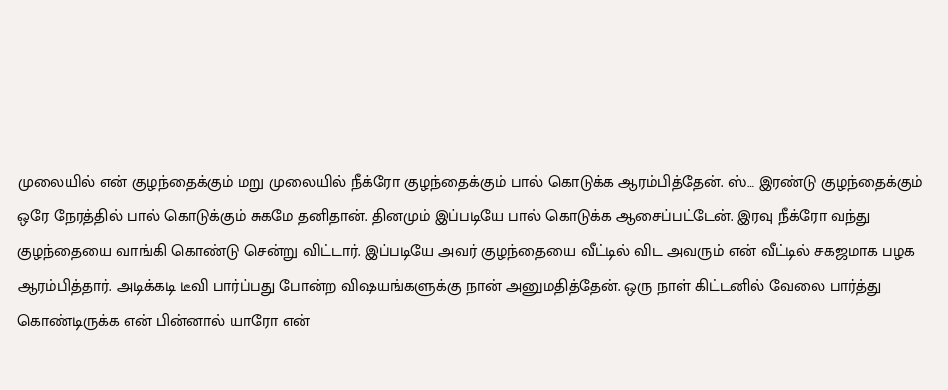முலையில் என் குழந்தைக்கும் மறு முலையில் நீக்ரோ குழந்தைக்கும் பால் கொடுக்க ஆரம்பித்தேன். ஸ்… இரண்டு குழந்தைக்கும் ஒரே நேரத்தில் பால் கொடுக்கும் சுகமே தனிதான். தினமும் இப்படியே பால் கொடுக்க ஆசைப்பட்டேன். இரவு நீக்ரோ வந்து குழந்தையை வாங்கி கொண்டு சென்று விட்டார். இப்படியே அவர் குழந்தையை வீட்டில் விட அவரும் என் வீட்டில் சகஜமாக பழக ஆரம்பித்தார். அடிக்கடி டீவி பார்ப்பது போன்ற விஷயங்களுக்கு நான் அனுமதித்தேன். ஒரு நாள் கிட்டனில் வேலை பார்த்து கொண்டிருக்க என் பின்னால் யாரோ என்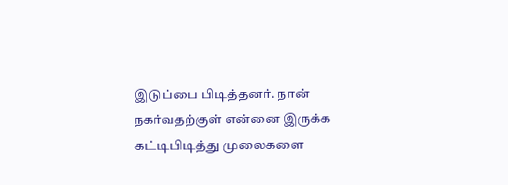இடுப்பை பிடித்தனர். நான் நகர்வதற்குள் என்னை இருக்க கட்டிபிடித்து முலைகளை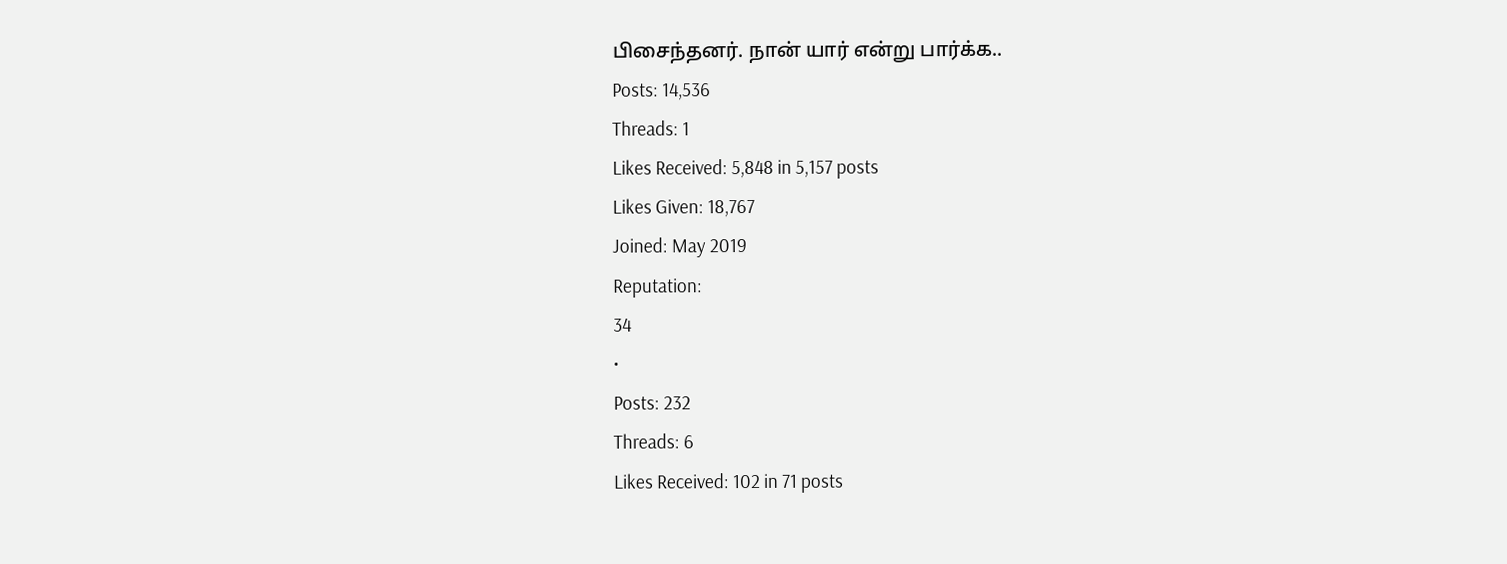பிசைந்தனர். நான் யார் என்று பார்க்க..
Posts: 14,536
Threads: 1
Likes Received: 5,848 in 5,157 posts
Likes Given: 18,767
Joined: May 2019
Reputation:
34
•
Posts: 232
Threads: 6
Likes Received: 102 in 71 posts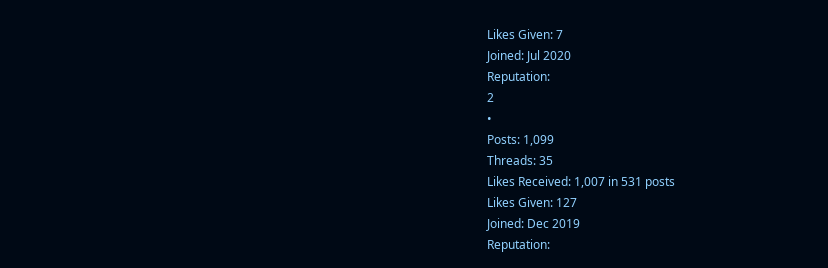Likes Given: 7
Joined: Jul 2020
Reputation:
2
•
Posts: 1,099
Threads: 35
Likes Received: 1,007 in 531 posts
Likes Given: 127
Joined: Dec 2019
Reputation: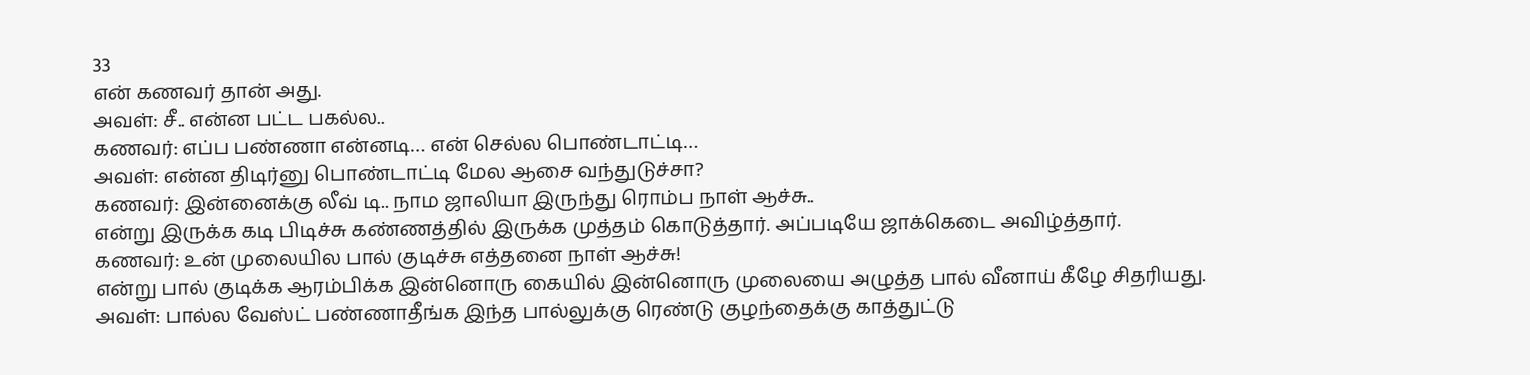33
என் கணவர் தான் அது.
அவள்: சீ.. என்ன பட்ட பகல்ல..
கணவர்: எப்ப பண்ணா என்னடி… என் செல்ல பொண்டாட்டி…
அவள்: என்ன திடிர்னு பொண்டாட்டி மேல ஆசை வந்துடுச்சா?
கணவர்: இன்னைக்கு லீவ் டி.. நாம ஜாலியா இருந்து ரொம்ப நாள் ஆச்சு..
என்று இருக்க கடி பிடிச்சு கண்ணத்தில் இருக்க முத்தம் கொடுத்தார். அப்படியே ஜாக்கெடை அவிழ்த்தார்.
கணவர்: உன் முலையில பால் குடிச்சு எத்தனை நாள் ஆச்சு!
என்று பால் குடிக்க ஆரம்பிக்க இன்னொரு கையில் இன்னொரு முலையை அழுத்த பால் வீனாய் கீழே சிதரியது.
அவள்: பால்ல வேஸ்ட் பண்ணாதீங்க இந்த பால்லுக்கு ரெண்டு குழந்தைக்கு காத்துட்டு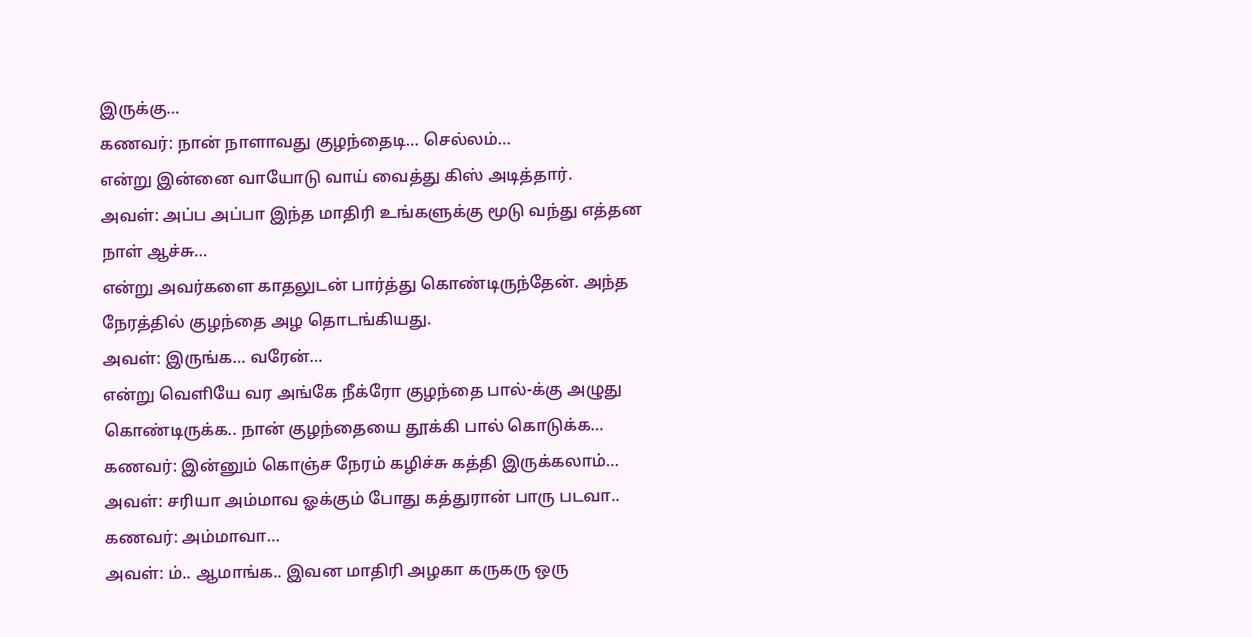இருக்கு…
கணவர்: நான் நாளாவது குழந்தைடி… செல்லம்…
என்று இன்னை வாயோடு வாய் வைத்து கிஸ் அடித்தார்.
அவள்: அப்ப அப்பா இந்த மாதிரி உங்களுக்கு மூடு வந்து எத்தன நாள் ஆச்சு…
என்று அவர்களை காதலுடன் பார்த்து கொண்டிருந்தேன். அந்த நேரத்தில் குழந்தை அழ தொடங்கியது.
அவள்: இருங்க… வரேன்…
என்று வெளியே வர அங்கே நீக்ரோ குழந்தை பால்-க்கு அழுது கொண்டிருக்க.. நான் குழந்தையை தூக்கி பால் கொடுக்க…
கணவர்: இன்னும் கொஞ்ச நேரம் கழிச்சு கத்தி இருக்கலாம்…
அவள்: சரியா அம்மாவ ஓக்கும் போது கத்துரான் பாரு படவா..
கணவர்: அம்மாவா…
அவள்: ம்.. ஆமாங்க.. இவன மாதிரி அழகா கருகரு ஒரு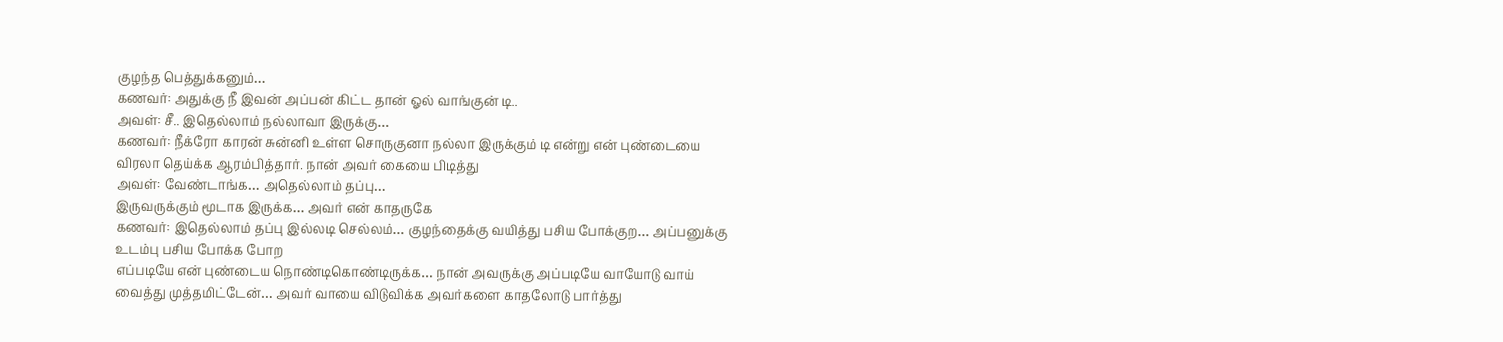குழந்த பெத்துக்கனும்…
கணவர்: அதுக்கு நீ இவன் அப்பன் கிட்ட தான் ஓல் வாங்குன் டி..
அவள்: சீ.. இதெல்லாம் நல்லாவா இருக்கு…
கணவர்: நீக்ரோ காரன் சுன்னி உள்ள சொருகுனா நல்லா இருக்கும் டி என்று என் புண்டையை விரலா தெய்க்க ஆரம்பித்தார். நான் அவர் கையை பிடித்து
அவள்: வேண்டாங்க… அதெல்லாம் தப்பு…
இருவருக்கும் மூடாக இருக்க… அவர் என் காதருகே
கணவர்: இதெல்லாம் தப்பு இல்லடி செல்லம்… குழந்தைக்கு வயித்து பசிய போக்குற… அப்பனுக்கு உடம்பு பசிய போக்க போற
எப்படியே என் புண்டைய நொண்டிகொண்டிருக்க… நான் அவருக்கு அப்படியே வாயோடு வாய் வைத்து முத்தமிட்டேன்… அவர் வாயை விடுவிக்க அவர்களை காதலோடு பார்த்து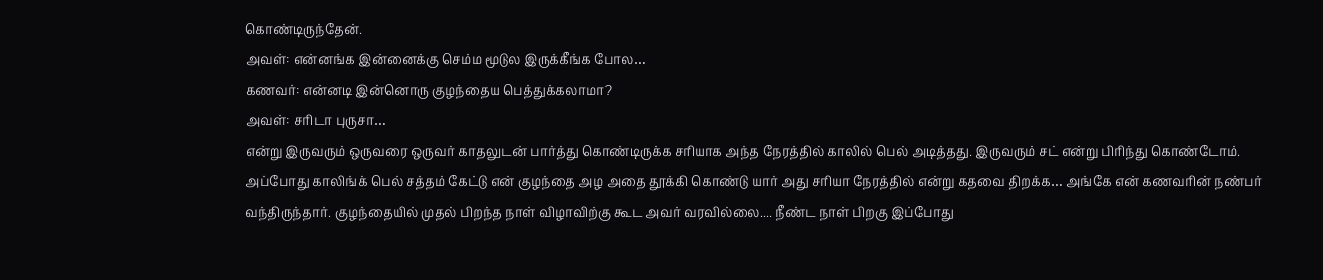கொண்டிருந்தேன்.
அவள்: என்னங்க இன்னைக்கு செம்ம மூடுல இருக்கீங்க போல…
கணவர்: என்னடி இன்னொரு குழந்தைய பெத்துக்கலாமா?
அவள்: சரிடா புருசா…
என்று இருவரும் ஒருவரை ஒருவர் காதலுடன் பார்த்து கொண்டிருக்க சரியாக அந்த நேரத்தில் காலில் பெல் அடித்தது. இருவரும் சட் என்று பிரிந்து கொண்டோம். அப்போது காலிங்க் பெல் சத்தம் கேட்டு என் குழந்தை அழ அதை தூக்கி கொண்டு யார் அது சரியா நேரத்தில் என்று கதவை திறக்க… அங்கே என் கணவரின் நண்பர் வந்திருந்தார். குழந்தையில் முதல் பிறந்த நாள் விழாவிற்கு கூட அவர் வரவில்லை.... நீண்ட நாள் பிறகு இப்போது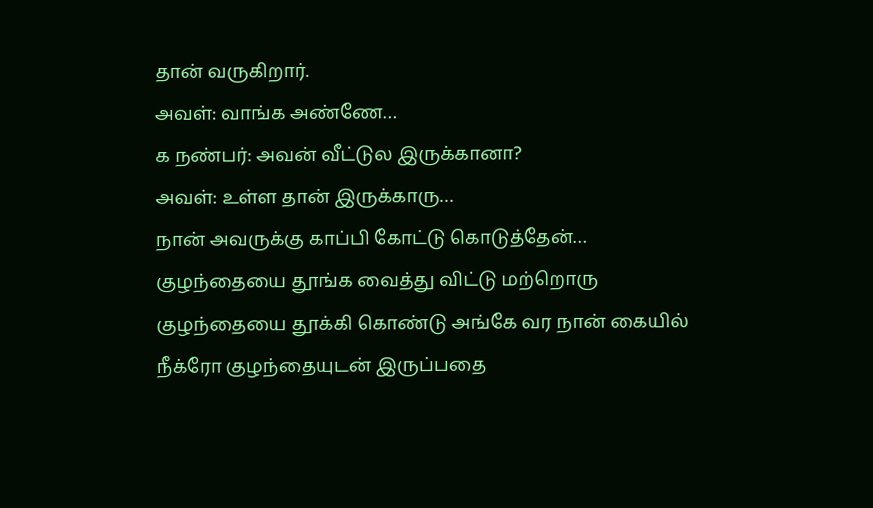தான் வருகிறார்.
அவள்: வாங்க அண்ணே…
க நண்பர்: அவன் வீட்டுல இருக்கானா?
அவள்: உள்ள தான் இருக்காரு…
நான் அவருக்கு காப்பி கோட்டு கொடுத்தேன்…
குழந்தையை தூங்க வைத்து விட்டு மற்றொரு குழந்தையை தூக்கி கொண்டு அங்கே வர நான் கையில் நீக்ரோ குழந்தையுடன் இருப்பதை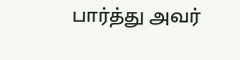பார்த்து அவர்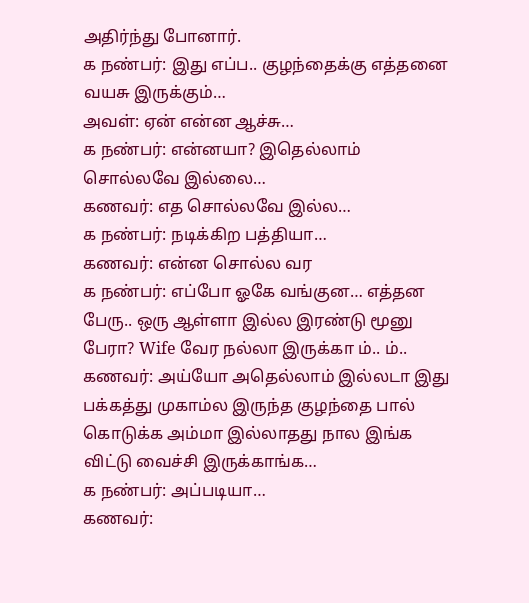அதிர்ந்து போனார்.
க நண்பர்: இது எப்ப.. குழந்தைக்கு எத்தனை வயசு இருக்கும்…
அவள்: ஏன் என்ன ஆச்சு…
க நண்பர்: என்னயா? இதெல்லாம் சொல்லவே இல்லை…
கணவர்: எத சொல்லவே இல்ல…
க நண்பர்: நடிக்கிற பத்தியா…
கணவர்: என்ன சொல்ல வர
க நண்பர்: எப்போ ஓகே வங்குன… எத்தன பேரு.. ஒரு ஆள்ளா இல்ல இரண்டு மூனு பேரா? Wife வேர நல்லா இருக்கா ம்.. ம்..
கணவர்: அய்யோ அதெல்லாம் இல்லடா இது பக்கத்து முகாம்ல இருந்த குழந்தை பால் கொடுக்க அம்மா இல்லாதது நால இங்க விட்டு வைச்சி இருக்காங்க…
க நண்பர்: அப்படியா…
கணவர்: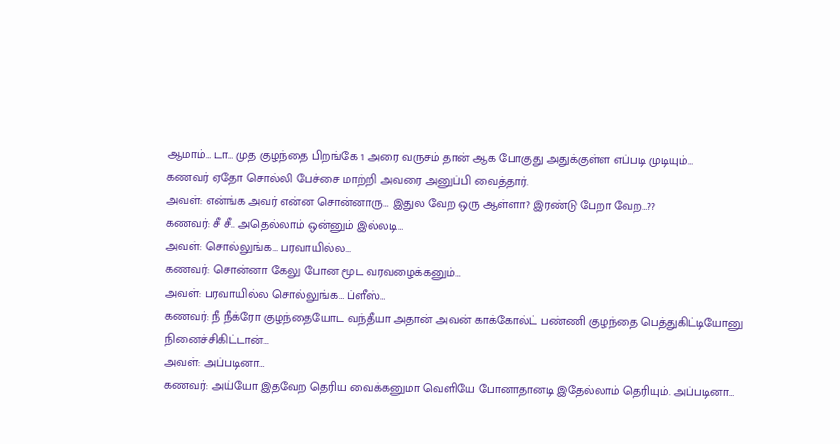ஆமாம்… டா… முத குழந்தை பிறங்கே 1 அரை வருசம் தான் ஆக போகுது அதுக்குள்ள எப்படி முடியும்…
கணவர் ஏதோ சொல்லி பேச்சை மாற்றி அவரை அனுப்பி வைத்தார்.
அவள்: என்ங்க அவர் என்ன சொன்னாரு… இதுல வேற ஒரு ஆள்ளா? இரண்டு பேறா வேற…??
கணவர்: சீ சீ.. அதெல்லாம் ஒன்னும் இல்லடி…
அவள்: சொல்லுங்க… பரவாயில்ல…
கணவர்: சொன்னா கேலு போன மூட வரவழைக்கனும்…
அவள்: பரவாயில்ல சொல்லுங்க… ப்ளீஸ்…
கணவர்: நீ நீக்ரோ குழந்தையோட வந்தீயா அதான் அவன் காக்கோல்ட் பண்ணி குழந்தை பெத்துகிட்டியோனு நினைச்சிகிட்டான்…
அவள்: அப்படினா…
கணவர்: அய்யோ இதவேற தெரிய வைக்கனுமா வெளியே போனாதானடி இதேல்லாம் தெரியும். அப்படினா…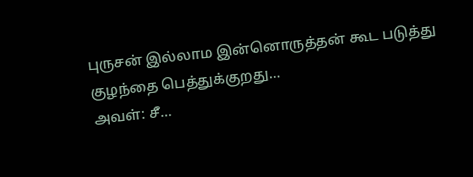புருசன் இல்லாம இன்னொருத்தன் கூட படுத்து குழந்தை பெத்துக்குறது…
அவள்: சீ…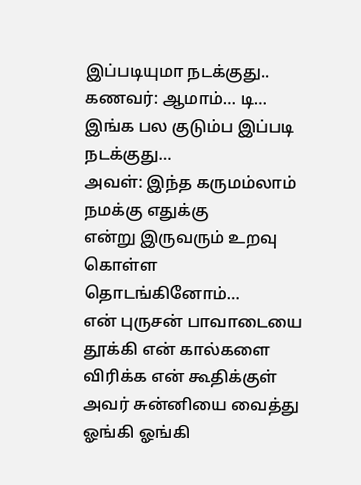இப்படியுமா நடக்குது..
கணவர்: ஆமாம்… டி… இங்க பல குடும்ப இப்படி நடக்குது…
அவள்: இந்த கருமம்லாம் நமக்கு எதுக்கு
என்று இருவரும் உறவு கொள்ள தொடங்கினோம்…
என் புருசன் பாவாடையை தூக்கி என் கால்களை விரிக்க என் கூதிக்குள் அவர் சுன்னியை வைத்து ஓங்கி ஓங்கி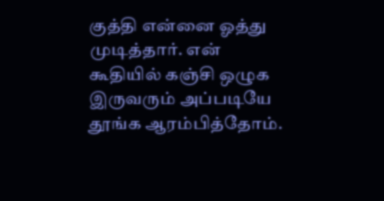குத்தி என்னை ஓத்து முடித்தார். என் கூதியில் கஞ்சி ஒழுக இருவரும் அப்படியே தூங்க ஆரம்பித்தோம்.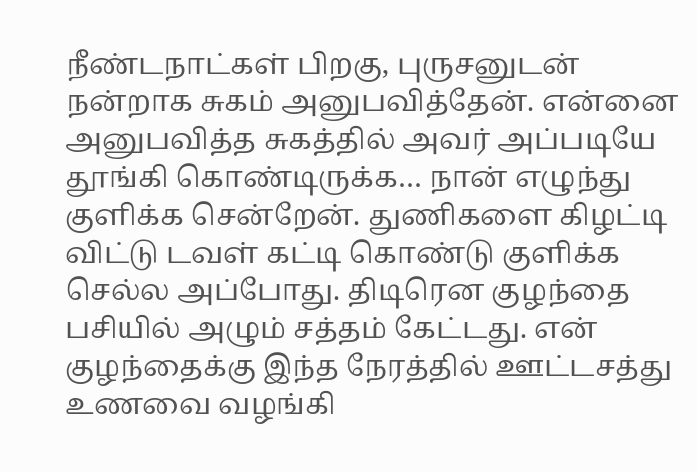நீண்டநாட்கள் பிறகு, புருசனுடன் நன்றாக சுகம் அனுபவித்தேன். என்னை அனுபவித்த சுகத்தில் அவர் அப்படியே தூங்கி கொண்டிருக்க… நான் எழுந்து குளிக்க சென்றேன். துணிகளை கிழட்டி விட்டு டவள் கட்டி கொண்டு குளிக்க செல்ல அப்போது. திடிரென குழந்தை பசியில் அழும் சத்தம் கேட்டது. என் குழந்தைக்கு இந்த நேரத்தில் ஊட்டசத்து உணவை வழங்கி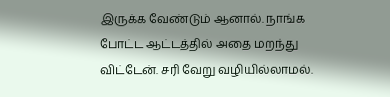இருக்க வேண்டும் ஆனால். நாங்க போட்ட ஆட்டத்தில் அதை மறந்து விட்டேன். சரி வேறு வழியில்லாமல்.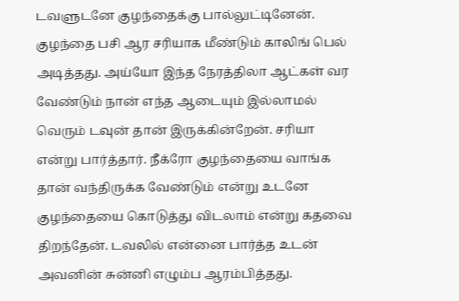டவளுடனே குழந்தைக்கு பால்லுட்டினேன். குழந்தை பசி ஆர சரியாக மீண்டும் காலிங் பெல் அடித்தது. அய்யோ இந்த நேரத்திலா ஆட்கள் வர வேண்டும் நான் எந்த ஆடையும் இல்லாமல் வெரும் டவுன் தான் இருக்கின்றேன். சரியா என்று பார்த்தார். நீக்ரோ குழந்தையை வாங்க தான் வந்திருக்க வேண்டும் என்று உடனே குழந்தையை கொடுத்து விடலாம் என்று கதவை திறந்தேன். டவலில் என்னை பார்த்த உடன் அவனின் சுன்னி எழும்ப ஆரம்பித்தது.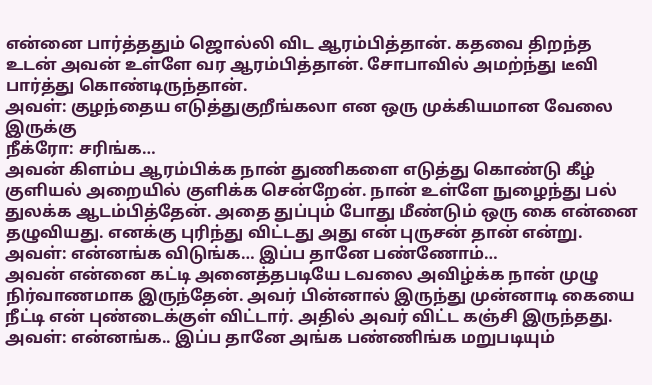என்னை பார்த்ததும் ஜொல்லி விட ஆரம்பித்தான். கதவை திறந்த உடன் அவன் உள்ளே வர ஆரம்பித்தான். சோபாவில் அமற்ந்து டீவி பார்த்து கொண்டிருந்தான்.
அவள்: குழந்தைய எடுத்துகுறீங்கலா என ஒரு முக்கியமான வேலை இருக்கு
நீக்ரோ: சரிங்க…
அவன் கிளம்ப ஆரம்பிக்க நான் துணிகளை எடுத்து கொண்டு கீழ் குளியல் அறையில் குளிக்க சென்றேன். நான் உள்ளே நுழைந்து பல் துலக்க ஆடம்பித்தேன். அதை துப்பும் போது மீண்டும் ஒரு கை என்னை தழுவியது. எனக்கு புரிந்து விட்டது அது என் புருசன் தான் என்று.
அவள்: என்னங்க விடுங்க… இப்ப தானே பண்ணோம்…
அவன் என்னை கட்டி அனைத்தபடியே டவலை அவிழ்க்க நான் முழு நிர்வாணமாக இருந்தேன். அவர் பின்னால் இருந்து முன்னாடி கையை நீட்டி என் புண்டைக்குள் விட்டார். அதில் அவர் விட்ட கஞ்சி இருந்தது.
அவள்: என்னங்க.. இப்ப தானே அங்க பண்ணிங்க மறுபடியும்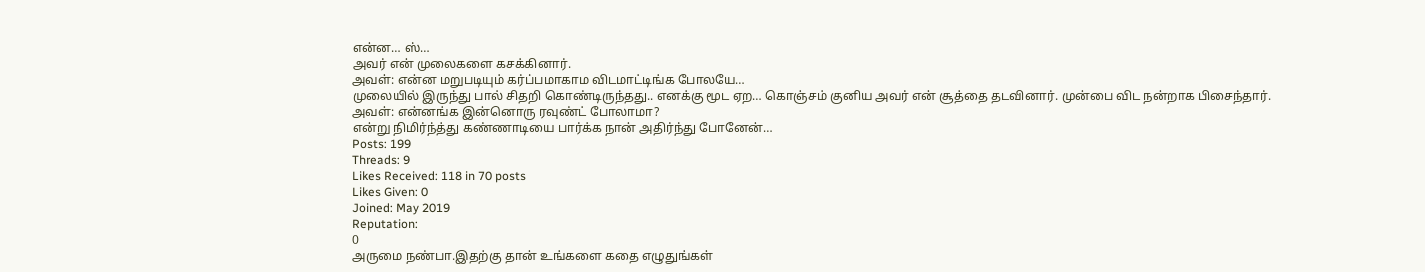என்ன… ஸ்…
அவர் என் முலைகளை கசக்கினார்.
அவள்: என்ன மறுபடியும் கர்ப்பமாகாம விடமாட்டிங்க போலயே…
முலையில் இருந்து பால் சிதறி கொண்டிருந்தது.. எனக்கு மூட ஏற… கொஞ்சம் குனிய அவர் என் சூத்தை தடவினார். முன்பை விட நன்றாக பிசைந்தார்.
அவள்: என்னங்க இன்னொரு ரவுண்ட் போலாமா?
என்று நிமிர்ந்த்து கண்ணாடியை பார்க்க நான் அதிர்ந்து போனேன்…
Posts: 199
Threads: 9
Likes Received: 118 in 70 posts
Likes Given: 0
Joined: May 2019
Reputation:
0
அருமை நண்பா.இதற்கு தான் உங்களை கதை எழுதுங்கள்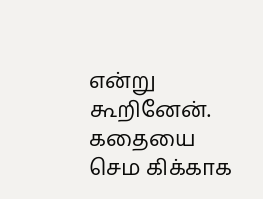என்று கூறினேன். கதையை செம கிக்காக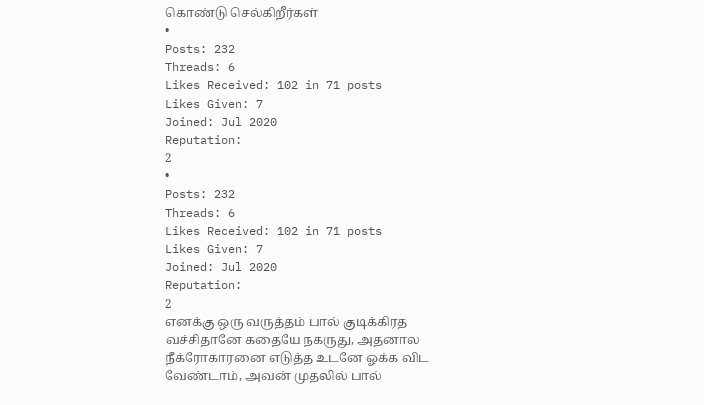கொண்டு செல்கிறீர்கள்
•
Posts: 232
Threads: 6
Likes Received: 102 in 71 posts
Likes Given: 7
Joined: Jul 2020
Reputation:
2
•
Posts: 232
Threads: 6
Likes Received: 102 in 71 posts
Likes Given: 7
Joined: Jul 2020
Reputation:
2
எனக்கு ஒரு வருத்தம் பால் குடிக்கிரத வச்சிதானே கதையே நகருது, அதனால நீக்ரோகாரனை எடுத்த உடனே ஓக்க விட வேண்டாம், அவன் முதலில் பால்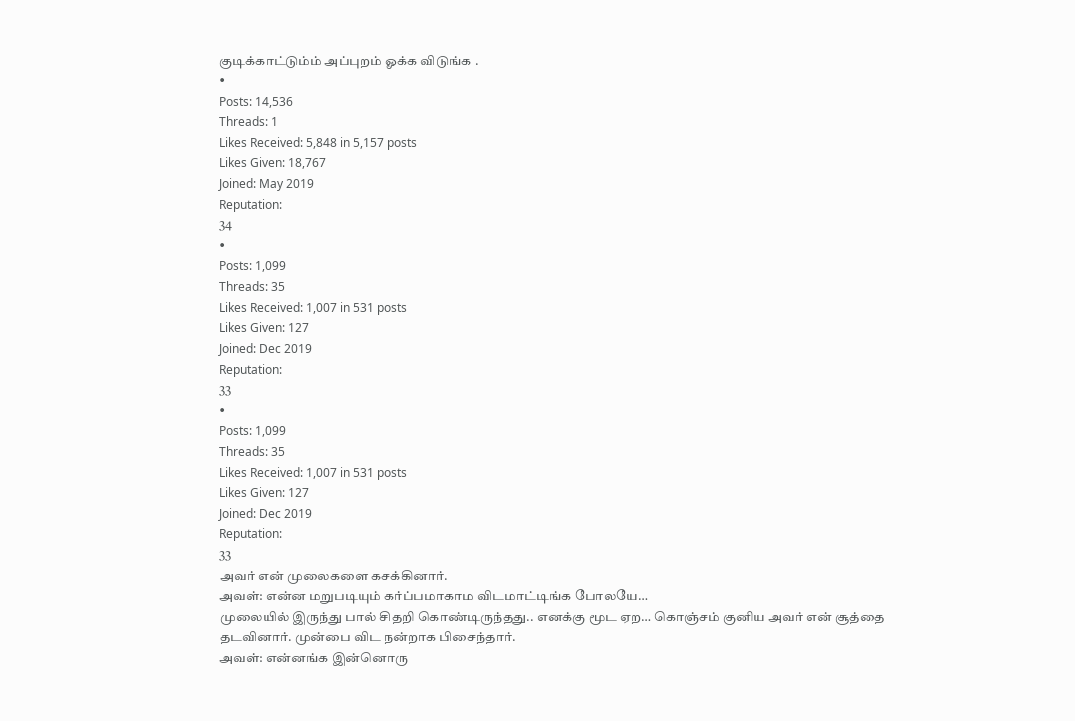குடிக்காட்டும்ம் அப்புறம் ஓக்க விடுங்க .
•
Posts: 14,536
Threads: 1
Likes Received: 5,848 in 5,157 posts
Likes Given: 18,767
Joined: May 2019
Reputation:
34
•
Posts: 1,099
Threads: 35
Likes Received: 1,007 in 531 posts
Likes Given: 127
Joined: Dec 2019
Reputation:
33
•
Posts: 1,099
Threads: 35
Likes Received: 1,007 in 531 posts
Likes Given: 127
Joined: Dec 2019
Reputation:
33
அவர் என் முலைகளை கசக்கினார்.
அவள்: என்ன மறுபடியும் கர்ப்பமாகாம விடமாட்டிங்க போலயே…
முலையில் இருந்து பால் சிதறி கொண்டிருந்தது.. எனக்கு மூட ஏற… கொஞ்சம் குனிய அவர் என் சூத்தை தடவினார். முன்பை விட நன்றாக பிசைந்தார்.
அவள்: என்னங்க இன்னொரு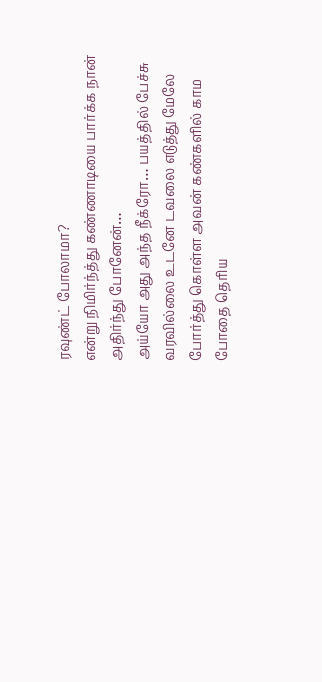ரவுண்ட் போலாமா?
என்று நிமிர்ந்த்து கண்ணாடியை பார்க்க நான் அதிர்ந்து போனேன்…
அய்யோ அது அந்த நீக்ரோ… பயத்தில் பேச்சு வரவில்லை உடனே டவலை எடுத்து மேலே போர்த்து கொள்ள அவன் கண்களில் காம போதை தெரிய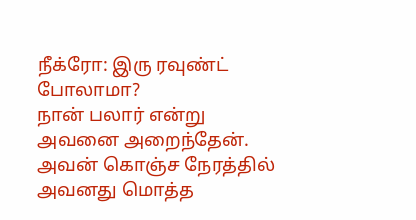நீக்ரோ: இரு ரவுண்ட் போலாமா?
நான் பலார் என்று அவனை அறைந்தேன்.
அவன் கொஞ்ச நேரத்தில் அவனது மொத்த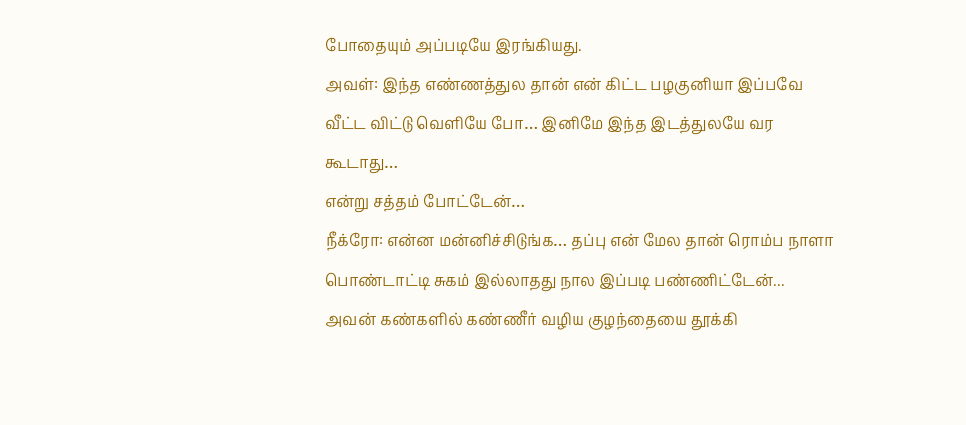போதையும் அப்படியே இரங்கியது.
அவள்: இந்த எண்ணத்துல தான் என் கிட்ட பழகுனியா இப்பவே வீட்ட விட்டு வெளியே போ… இனிமே இந்த இடத்துலயே வர கூடாது…
என்று சத்தம் போட்டேன்…
நீக்ரோ: என்ன மன்னிச்சிடுங்க… தப்பு என் மேல தான் ரொம்ப நாளா பொண்டாட்டி சுகம் இல்லாதது நால இப்படி பண்ணிட்டேன்...
அவன் கண்களில் கண்ணீர் வழிய குழந்தையை தூக்கி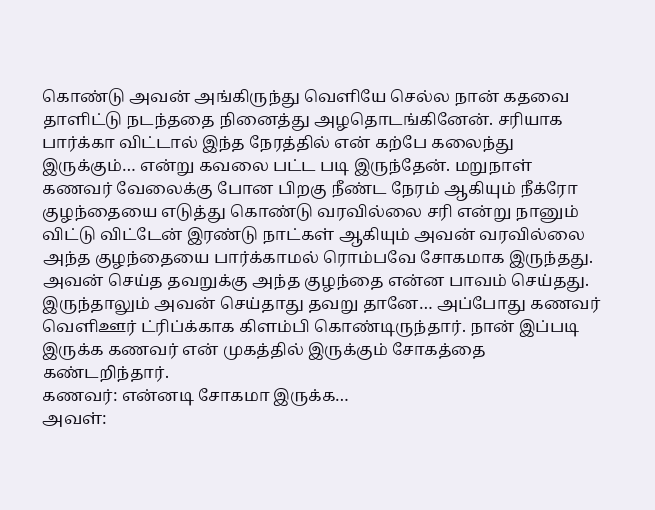கொண்டு அவன் அங்கிருந்து வெளியே செல்ல நான் கதவை தாளிட்டு நடந்ததை நினைத்து அழதொடங்கினேன். சரியாக பார்க்கா விட்டால் இந்த நேரத்தில் என் கற்பே கலைந்து இருக்கும்… என்று கவலை பட்ட படி இருந்தேன். மறுநாள் கணவர் வேலைக்கு போன பிறகு நீண்ட நேரம் ஆகியும் நீக்ரோ குழந்தையை எடுத்து கொண்டு வரவில்லை சரி என்று நானும் விட்டு விட்டேன் இரண்டு நாட்கள் ஆகியும் அவன் வரவில்லை அந்த குழந்தையை பார்க்காமல் ரொம்பவே சோகமாக இருந்தது. அவன் செய்த தவறுக்கு அந்த குழந்தை என்ன பாவம் செய்தது. இருந்தாலும் அவன் செய்தாது தவறு தானே… அப்போது கணவர் வெளிஊர் ட்ரிப்க்காக கிளம்பி கொண்டிருந்தார். நான் இப்படி இருக்க கணவர் என் முகத்தில் இருக்கும் சோகத்தை கண்டறிந்தார்.
கணவர்: என்னடி சோகமா இருக்க…
அவள்: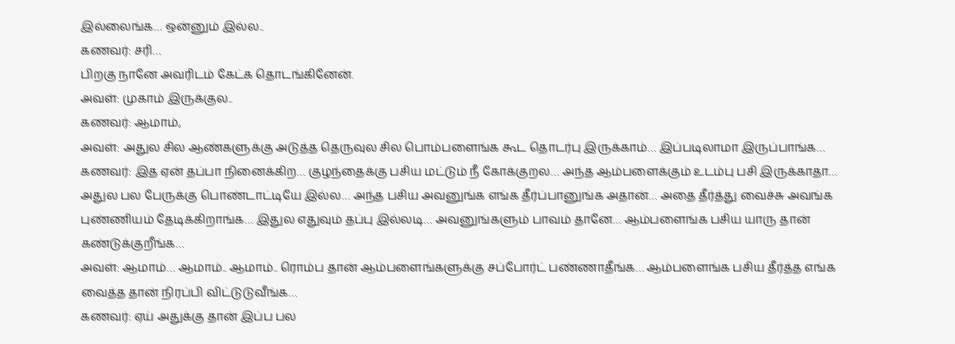இல்லைங்க… ஒன்னும் இல்ல..
கணவர்: சரி…
பிறகு நானே அவரிடம் கேட்க தொடங்கினேன்.
அவள்: முகாம் இருக்குல..
கணவர்: ஆமாம்,
அவள்: அதுல சில ஆண்களுக்கு அடுத்த தெருவுல சில பொம்பளைங்க கூட தொடர்பு இருக்காம்… இப்படிலாமா இருப்பாங்க…
கணவர்: இத ஏன் தப்பா நினைக்கிற… குழந்தைக்கு பசிய மட்டும் நீ கோக்குறல… அந்த ஆம்பளைக்கும் உடம்பு பசி இருக்காதா… அதுல பல பேருக்கு பொண்டாட்டியே இல்ல… அந்த பசிய அவனுங்க எங்க தீர்ப்பானுங்க அதான்… அதை தீர்த்து வைச்சு அவங்க புண்ணியம் தேடிக்கிறாங்க… இதுல எதுவும் தப்பு இல்லடி… அவனுங்களும் பாவம் தானே… ஆம்பளைங்க பசிய யாரு தான் கண்டுக்குறீங்க…
அவள்: ஆமாம்… ஆமாம்.. ஆமாம்.. ரொம்ப தான் ஆம்பளைங்களுக்கு சப்போர்ட் பண்ணாதீங்க… ஆம்பளைங்க பசிய தீர்த்த எங்க வைத்த தான் நிரப்பி விட்டுடுவீங்க…
கணவர்: ஏய் அதுக்கு தான் இப்ப பல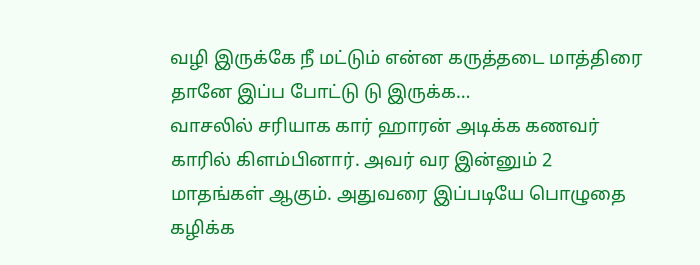வழி இருக்கே நீ மட்டும் என்ன கருத்தடை மாத்திரை தானே இப்ப போட்டு டு இருக்க…
வாசலில் சரியாக கார் ஹாரன் அடிக்க கணவர் காரில் கிளம்பினார். அவர் வர இன்னும் 2 மாதங்கள் ஆகும். அதுவரை இப்படியே பொழுதை கழிக்க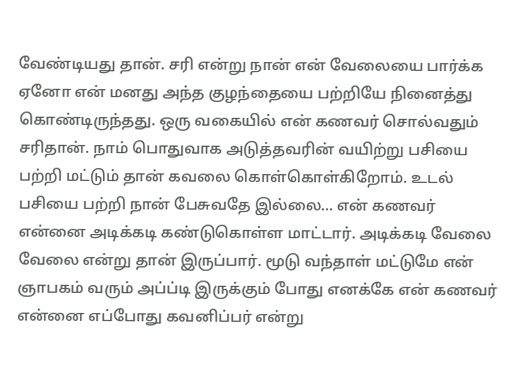வேண்டியது தான். சரி என்று நான் என் வேலையை பார்க்க ஏனோ என் மனது அந்த குழந்தையை பற்றியே நினைத்து கொண்டிருந்தது. ஒரு வகையில் என் கணவர் சொல்வதும் சரிதான். நாம் பொதுவாக அடுத்தவரின் வயிற்று பசியை பற்றி மட்டும் தான் கவலை கொள்கொள்கிறோம். உடல் பசியை பற்றி நான் பேசுவதே இல்லை… என் கணவர் என்னை அடிக்கடி கண்டுகொள்ள மாட்டார். அடிக்கடி வேலை வேலை என்று தான் இருப்பார். மூடு வந்தாள் மட்டுமே என் ஞாபகம் வரும் அப்ப்டி இருக்கும் போது எனக்கே என் கணவர் என்னை எப்போது கவனிப்பர் என்று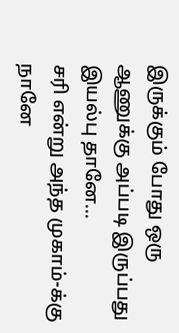இருக்கும் போது ஒரு ஆணுக்கு அப்படி இருப்பது இயல்பு தானே...
சரி என்று அந்த முகாம்-க்கு நானே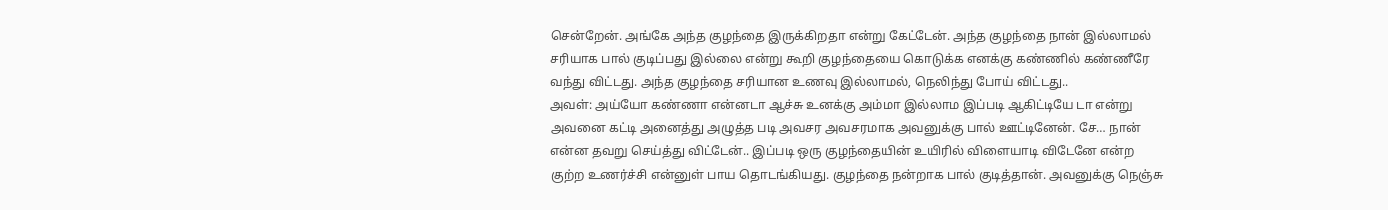சென்றேன். அங்கே அந்த குழந்தை இருக்கிறதா என்று கேட்டேன். அந்த குழந்தை நான் இல்லாமல் சரியாக பால் குடிப்பது இல்லை என்று கூறி குழந்தையை கொடுக்க எனக்கு கண்ணில் கண்ணீரே வந்து விட்டது. அந்த குழந்தை சரியான உணவு இல்லாமல், நெலிந்து போய் விட்டது..
அவள்: அய்யோ கண்ணா என்னடா ஆச்சு உனக்கு அம்மா இல்லாம இப்படி ஆகிட்டியே டா என்று அவனை கட்டி அனைத்து அழுத்த படி அவசர அவசரமாக அவனுக்கு பால் ஊட்டினேன். சே… நான் என்ன தவறு செய்த்து விட்டேன்.. இப்படி ஒரு குழந்தையின் உயிரில் விளையாடி விடேனே என்ற குற்ற உணர்ச்சி என்னுள் பாய தொடங்கியது. குழந்தை நன்றாக பால் குடித்தான். அவனுக்கு நெஞ்சு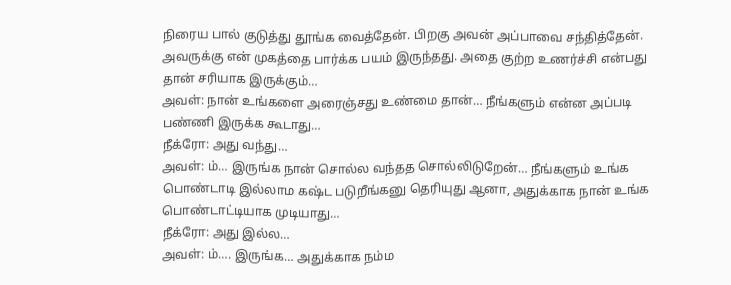நிரைய பால் குடுத்து தூங்க வைத்தேன். பிறகு அவன் அப்பாவை சந்தித்தேன். அவருக்கு என் முகத்தை பார்க்க பயம் இருந்தது. அதை குற்ற உணர்ச்சி என்பது தான் சரியாக இருக்கும்…
அவள்: நான் உங்களை அரைஞ்சது உண்மை தான்… நீங்களும் என்ன அப்படி பண்ணி இருக்க கூடாது…
நீக்ரோ: அது வந்து…
அவள்: ம்… இருங்க நான் சொல்ல வந்தத சொல்லிடுறேன்… நீங்களும் உங்க பொண்டாடி இல்லாம கஷ்ட படுறீங்கனு தெரியுது ஆனா, அதுக்காக நான் உங்க பொண்டாட்டியாக முடியாது…
நீக்ரோ: அது இல்ல…
அவள்: ம்…. இருங்க… அதுக்காக நம்ம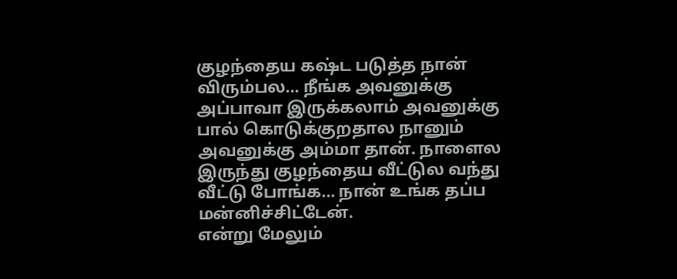குழந்தைய கஷ்ட படுத்த நான் விரும்பல… நீங்க அவனுக்கு அப்பாவா இருக்கலாம் அவனுக்கு பால் கொடுக்குறதால நானும் அவனுக்கு அம்மா தான். நாளைல இருந்து குழந்தைய வீட்டுல வந்து வீட்டு போங்க… நான் உங்க தப்ப மன்னிச்சிட்டேன்.
என்று மேலும்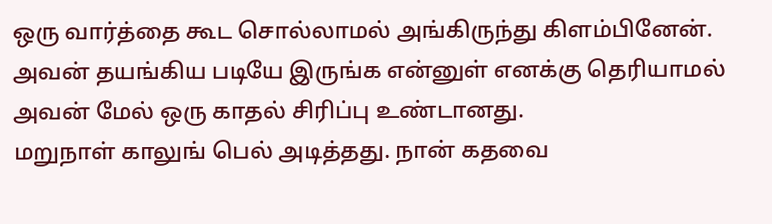ஒரு வார்த்தை கூட சொல்லாமல் அங்கிருந்து கிளம்பினேன். அவன் தயங்கிய படியே இருங்க என்னுள் எனக்கு தெரியாமல் அவன் மேல் ஒரு காதல் சிரிப்பு உண்டானது.
மறுநாள் காலுங் பெல் அடித்தது. நான் கதவை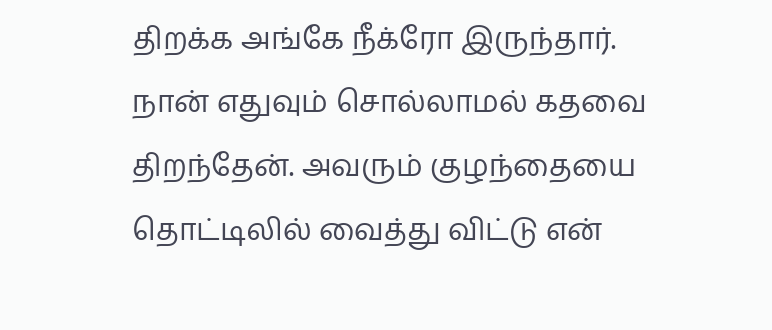திறக்க அங்கே நீக்ரோ இருந்தார். நான் எதுவும் சொல்லாமல் கதவை திறந்தேன். அவரும் குழந்தையை தொட்டிலில் வைத்து விட்டு என்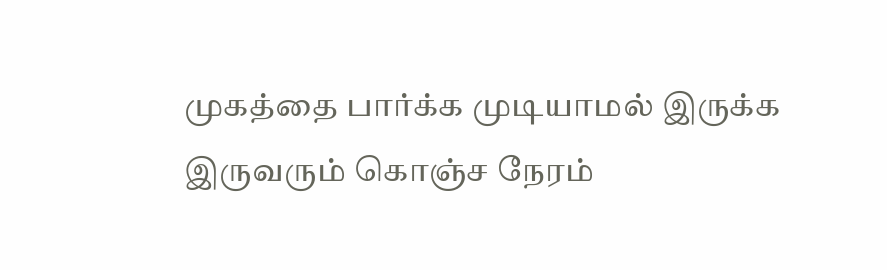முகத்தை பார்க்க முடியாமல் இருக்க
இருவரும் கொஞ்ச நேரம்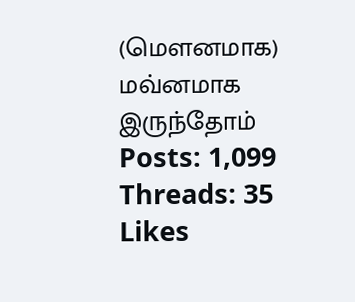(மௌனமாக) மவ்னமாக இருந்தோம்
Posts: 1,099
Threads: 35
Likes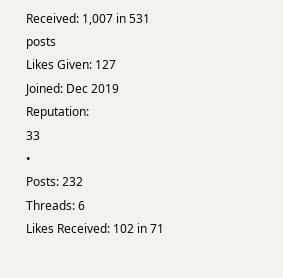Received: 1,007 in 531 posts
Likes Given: 127
Joined: Dec 2019
Reputation:
33
•
Posts: 232
Threads: 6
Likes Received: 102 in 71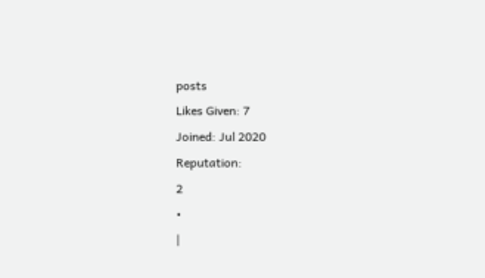posts
Likes Given: 7
Joined: Jul 2020
Reputation:
2
•
|